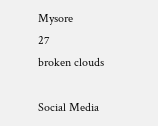Mysore
27
broken clouds

Social Media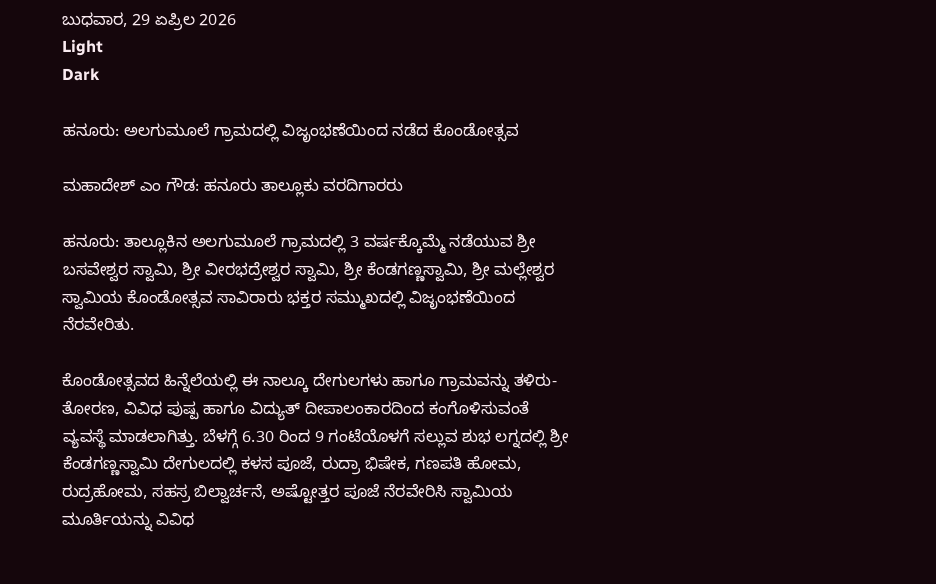ಬುಧವಾರ, 29 ಏಪ್ರಿಲ 2026
Light
Dark

ಹನೂರು: ಅಲಗುಮೂಲೆ ಗ್ರಾಮದಲ್ಲಿ ವಿಜೃಂಭಣೆಯಿಂದ ನಡೆದ ಕೊಂಡೋತ್ಸವ

ಮಹಾದೇಶ್‌ ಎಂ ಗೌಡ: ಹನೂರು ತಾಲ್ಲೂಕು ವರದಿಗಾರರು

ಹನೂರು: ತಾಲ್ಲೂಕಿನ ಅಲಗುಮೂಲೆ ಗ್ರಾಮದಲ್ಲಿ 3 ವರ್ಷಕ್ಕೊಮ್ಮೆ ನಡೆಯುವ ಶ್ರೀ ಬಸವೇಶ್ವರ ಸ್ವಾಮಿ, ಶ್ರೀ ವೀರಭದ್ರೇಶ್ವರ ಸ್ವಾಮಿ, ಶ್ರೀ ಕೆಂಡಗಣ್ಣಸ್ವಾಮಿ, ಶ್ರೀ ಮಲ್ಲೇಶ್ವರ ಸ್ವಾಮಿಯ ಕೊಂಡೋತ್ಸವ ಸಾವಿರಾರು ಭಕ್ತರ ಸಮ್ಮುಖದಲ್ಲಿ ವಿಜೃಂಭಣೆಯಿಂದ ನೆರವೇರಿತು.

ಕೊಂಡೋತ್ಸವದ ಹಿನ್ನೆಲೆಯಲ್ಲಿ ಈ ನಾಲ್ಕೂ ದೇಗುಲಗಳು ಹಾಗೂ ಗ್ರಾಮವನ್ನು ತಳಿರು-ತೋರಣ, ವಿವಿಧ ಪುಷ್ಪ ಹಾಗೂ ವಿದ್ಯುತ್ ದೀಪಾಲಂಕಾರದಿಂದ ಕಂಗೊಳಿಸುವಂತೆ ವ್ಯವಸ್ಥೆ ಮಾಡಲಾಗಿತ್ತು. ಬೆಳಗ್ಗೆ 6.30 ರಿಂದ 9 ಗಂಟೆಯೊಳಗೆ ಸಲ್ಲುವ ಶುಭ ಲಗ್ನದಲ್ಲಿ ಶ್ರೀ ಕೆಂಡಗಣ್ಣಸ್ವಾಮಿ ದೇಗುಲದಲ್ಲಿ ಕಳಸ ಪೂಜೆ, ರುದ್ರಾ ಭಿಷೇಕ, ಗಣಪತಿ ಹೋಮ, ರುದ್ರಹೋಮ, ಸಹಸ್ರ ಬಿಲ್ವಾರ್ಚನೆ, ಅಷ್ಟೋತ್ತರ ಪೂಜೆ ನೆರವೇರಿಸಿ ಸ್ವಾಮಿಯ ಮೂರ್ತಿಯನ್ನು ವಿವಿಧ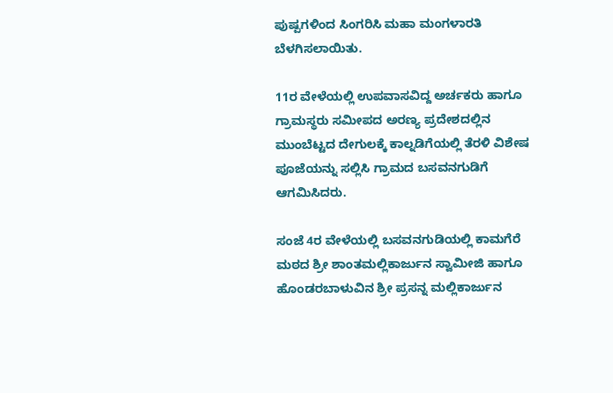ಪುಷ್ಪಗಳಿಂದ ಸಿಂಗರಿಸಿ ಮಹಾ ಮಂಗಳಾರತಿ ಬೆಳಗಿಸಲಾಯಿತು.

11ರ ವೇಳೆಯಲ್ಲಿ ಉಪವಾಸವಿದ್ದ ಅರ್ಚಕರು ಹಾಗೂ ಗ್ರಾಮಸ್ಥರು ಸಮೀಪದ ಅರಣ್ಯ ಪ್ರದೇಶದಲ್ಲಿನ ಮುಂಬೆಟ್ಟದ ದೇಗುಲಕ್ಕೆ ಕಾಲ್ನಡಿಗೆಯಲ್ಲಿ ತೆರಳಿ ವಿಶೇಷ ಪೂಜೆಯನ್ನು ಸಲ್ಲಿಸಿ ಗ್ರಾಮದ ಬಸವನಗುಡಿಗೆ ಆಗಮಿಸಿದರು.

ಸಂಜೆ 4ರ ವೇಳೆಯಲ್ಲಿ ಬಸವನಗುಡಿಯಲ್ಲಿ ಕಾಮಗೆರೆ ಮಠದ ಶ್ರೀ ಶಾಂತಮಲ್ಲಿಕಾರ್ಜುನ ಸ್ವಾಮೀಜಿ ಹಾಗೂ ಹೊಂಡರಬಾಳುವಿನ ಶ್ರೀ ಪ್ರಸನ್ನ ಮಲ್ಲಿಕಾರ್ಜುನ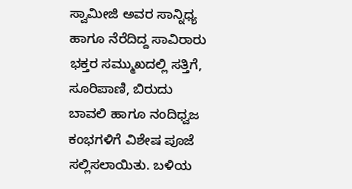ಸ್ವಾಮೀಜಿ ಅವರ ಸಾನ್ನಿಧ್ಯ ಹಾಗೂ ನೆರೆದಿದ್ದ ಸಾವಿರಾರು ಭಕ್ತರ ಸಮ್ಮುಖದಲ್ಲಿ ಸತ್ತಿಗೆ, ಸೂರಿಪಾಣಿ, ಬಿರುದು ಬಾವಲಿ ಹಾಗೂ ನಂದಿಧ್ವಜ ಕಂಭಗಳಿಗೆ ವಿಶೇಷ ಪೂಜೆ ಸಲ್ಲಿಸಲಾಯಿತು. ಬಳಿಯ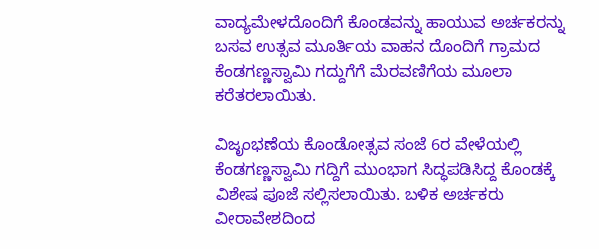ವಾದ್ಯಮೇಳದೊಂದಿಗೆ ಕೊಂಡವನ್ನು ಹಾಯುವ ಅರ್ಚಕರನ್ನು ಬಸವ ಉತ್ಸವ ಮೂರ್ತಿಯ ವಾಹನ ದೊಂದಿಗೆ ಗ್ರಾಮದ ಕೆಂಡಗಣ್ಣಸ್ವಾಮಿ ಗದ್ದುಗೆಗೆ ಮೆರವಣಿಗೆಯ ಮೂಲಾ ಕರೆತರಲಾಯಿತು.

ವಿಜೃಂಭಣೆಯ ಕೊಂಡೋತ್ಸವ ಸಂಜೆ 6ರ ವೇಳೆಯಲ್ಲಿ ಕೆಂಡಗಣ್ಣಸ್ವಾಮಿ ಗದ್ದಿಗೆ ಮುಂಭಾಗ ಸಿದ್ಧಪಡಿಸಿದ್ದ ಕೊಂಡಕ್ಕೆ ವಿಶೇಷ ಪೂಜೆ ಸಲ್ಲಿಸಲಾಯಿತು. ಬಳಿಕ ಅರ್ಚಕರು ವೀರಾವೇಶದಿಂದ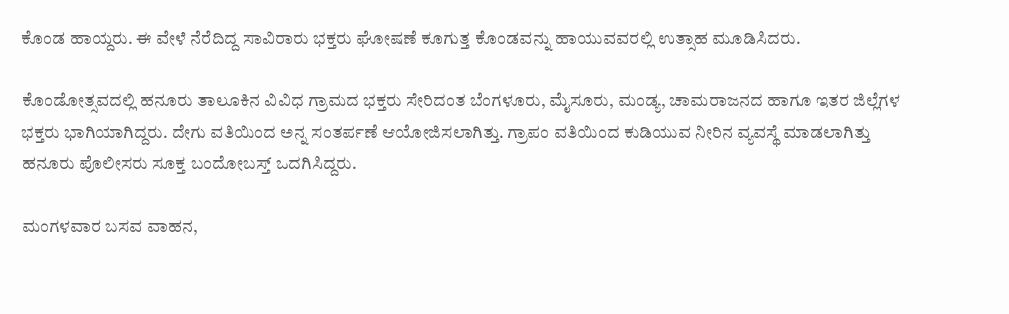ಕೊಂಡ ಹಾಯ್ದರು. ಈ ವೇಳೆ ನೆರೆದಿದ್ದ ಸಾವಿರಾರು ಭಕ್ತರು ಘೋಷಣೆ ಕೂಗುತ್ತ ಕೊಂಡವನ್ನು ಹಾಯುವವರಲ್ಲಿ ಉತ್ಸಾಹ ಮೂಡಿಸಿದರು.

ಕೊಂಡೋತ್ಸವದಲ್ಲಿ ಹನೂರು ತಾಲೂಕಿನ ವಿವಿಧ ಗ್ರಾಮದ ಭಕ್ತರು ಸೇರಿದಂತ ಬೆಂಗಳೂರು, ಮೈಸೂರು, ಮಂಡ್ಯ, ಚಾಮರಾಜನದ ಹಾಗೂ ಇತರ ಜಿಲ್ಲೆಗಳ ಭಕ್ತರು ಭಾಗಿಯಾಗಿದ್ದರು. ದೇಗು ವತಿಯಿಂದ ಅನ್ನ ಸಂತರ್ಪಣೆ ಆಯೋಜಿಸಲಾಗಿತ್ತು. ಗ್ರಾಪಂ ವತಿಯಿಂದ ಕುಡಿಯುವ ನೀರಿನ ವ್ಯವಸ್ಥೆ ಮಾಡಲಾಗಿತ್ತು ಹನೂರು ಪೊಲೀಸರು ಸೂಕ್ತ ಬಂದೋಬಸ್ತ್ ಒದಗಿಸಿದ್ದರು.

ಮಂಗಳವಾರ ಬಸವ ವಾಹನ,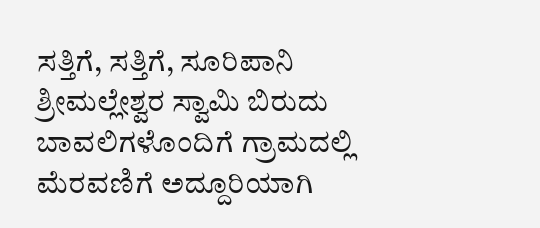ಸತ್ತಿಗೆ, ಸತ್ತಿಗೆ, ಸೂರಿಪಾನಿ ಶ್ರೀಮಲ್ಲೇಶ್ವರ ಸ್ವಾಮಿ ಬಿರುದು ಬಾವಲಿಗಳೊಂದಿಗೆ ಗ್ರಾಮದಲ್ಲಿ ಮೆರವಣಿಗೆ ಅದ್ದೂರಿಯಾಗಿ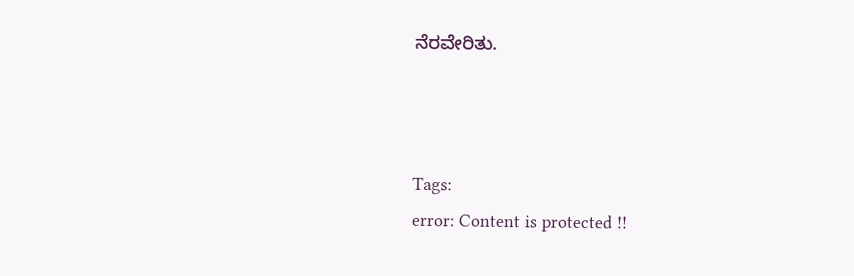ನೆರವೇರಿತು.



Tags:
error: Content is protected !!